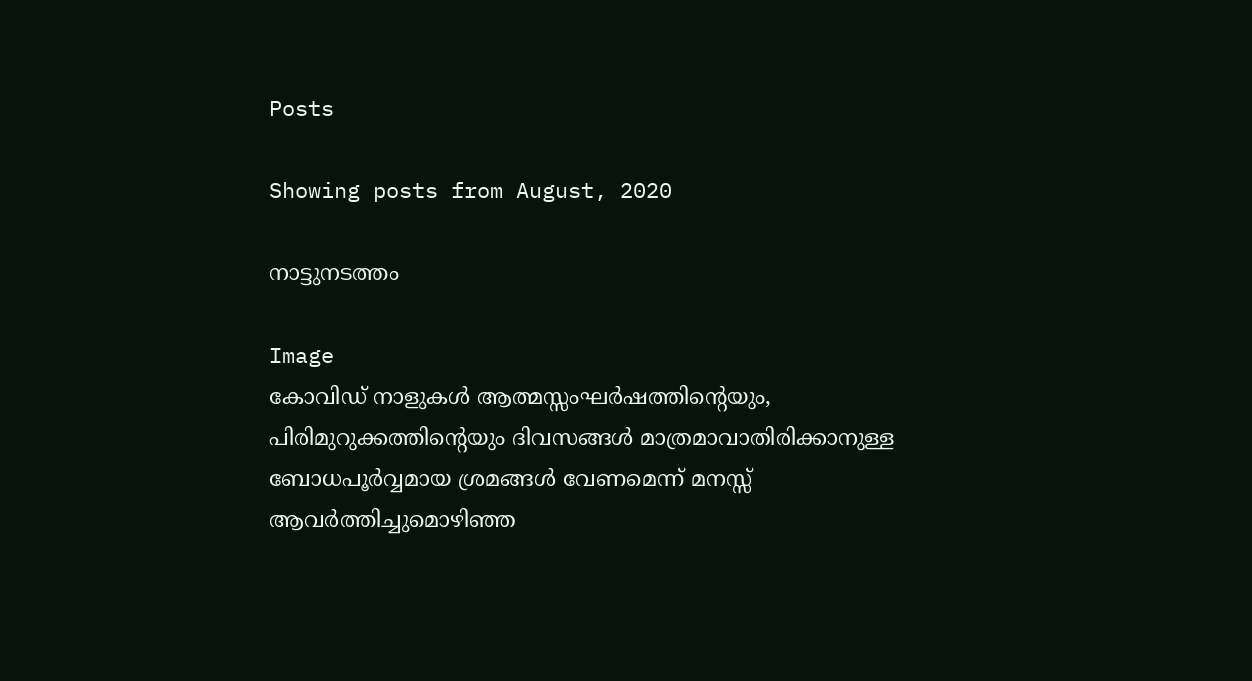Posts

Showing posts from August, 2020

നാട്ടുനടത്തം

Image
കോവിഡ് നാളുകൾ ആത്മസ്സംഘർഷത്തിന്റെയും, പിരിമുറുക്കത്തിന്റെയും ദിവസങ്ങൾ മാത്രമാവാതിരിക്കാനുള്ള  ബോധപൂർവ്വമായ ശ്രമങ്ങൾ വേണമെന്ന് മനസ്സ് ആവർത്തിച്ചുമൊഴിഞ്ഞ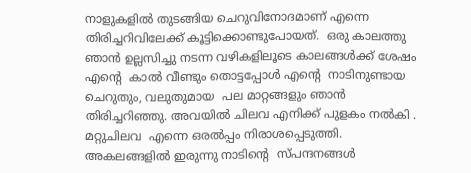നാളുകളിൽ തുടങ്ങിയ ചെറുവിനോദമാണ് എന്നെ  തിരിച്ചറിവിലേക്ക് കൂട്ടിക്കൊണ്ടുപോയത്.  ഒരു കാലത്തു ഞാൻ ഉല്ലസിച്ചു നടന്ന വഴികളിലൂടെ കാലങ്ങൾക്ക് ശേഷം എൻ്റെ  കാൽ വീണ്ടും തൊട്ടപ്പോൾ എൻ്റെ  നാടിനുണ്ടായ ചെറുതും, വലുതുമായ  പല മാറ്റങ്ങളും ഞാൻ തിരിച്ചറിഞ്ഞു. അവയിൽ ചിലവ എനിക്ക് പുളകം നൽകി . മറ്റുചിലവ  എന്നെ ഒരൽപ്പം നിരാശപ്പെടുത്തി.  അകലങ്ങളിൽ ഇരുന്നു നാടിന്റെ  സ്പന്ദനങ്ങൾ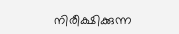നിരീക്ഷിക്കുന്ന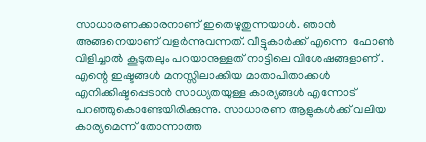സാധാരണക്കാരനാണ് ഇതെഴുതുന്നയാൾ. ഞാൻ അങ്ങനെയാണ് വളർന്നുവന്നത്. വീട്ടുകാർക്ക് എന്നെ  ഫോൺ വിളിച്ചാൽ കൂടുതലും പറയാനുള്ളത് നാട്ടിലെ വിശേഷങ്ങളാണ് . എന്റെ ഇഷ്ടങ്ങൾ മനസ്സിലാക്കിയ മാതാപിതാക്കൾ എനിക്കിഷ്ടപ്പെടാൻ സാധ്യതയുള്ള കാര്യങ്ങൾ എന്നോട് പറഞ്ഞുകൊണ്ടേയിരിക്കുന്നു. സാധാരണ ആളുകൾക്ക് വലിയ കാര്യമെന്ന് തോന്നാത്ത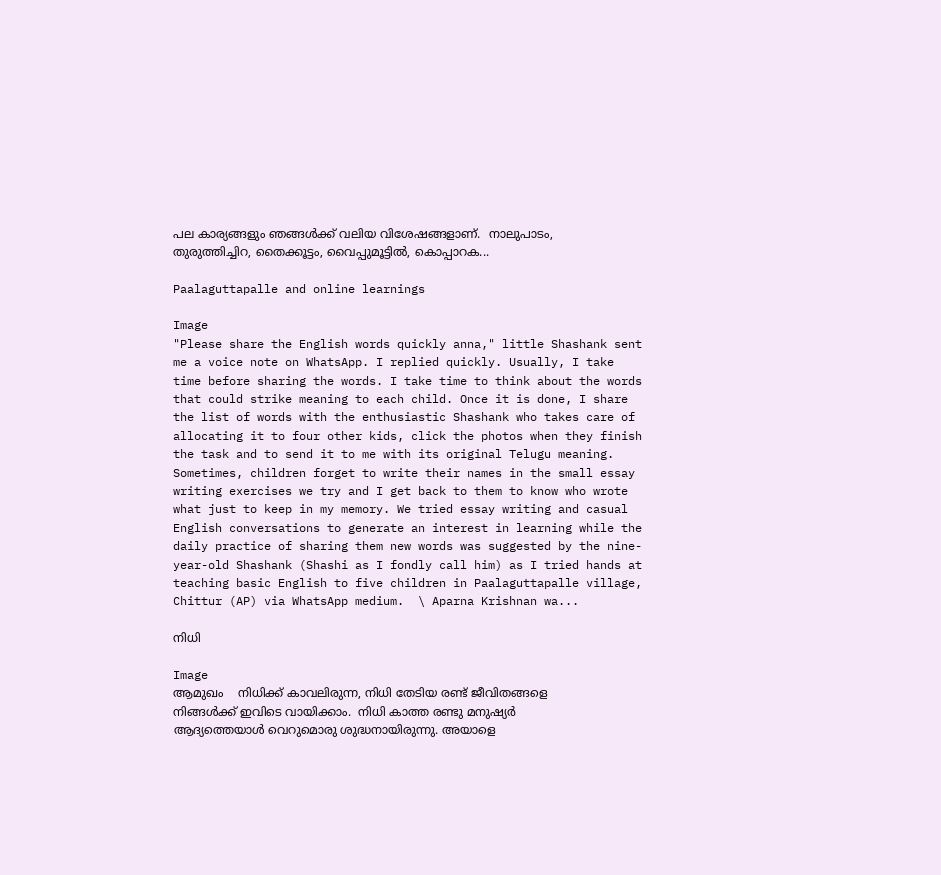പല കാര്യങ്ങളും ഞങ്ങൾക്ക് വലിയ വിശേഷങ്ങളാണ്.  നാലുപാടം, തുരുത്തിച്ചിറ, തൈക്കൂട്ടം, വൈപ്പുമൂട്ടിൽ, കൊപ്പാറക...

Paalaguttapalle and online learnings

Image
"Please share the English words quickly anna," little Shashank sent me a voice note on WhatsApp. I replied quickly. Usually, I take time before sharing the words. I take time to think about the words that could strike meaning to each child. Once it is done, I share the list of words with the enthusiastic Shashank who takes care of allocating it to four other kids, click the photos when they finish the task and to send it to me with its original Telugu meaning. Sometimes, children forget to write their names in the small essay writing exercises we try and I get back to them to know who wrote what just to keep in my memory. We tried essay writing and casual English conversations to generate an interest in learning while the daily practice of sharing them new words was suggested by the nine-year-old Shashank (Shashi as I fondly call him) as I tried hands at teaching basic English to five children in Paalaguttapalle village, Chittur (AP) via WhatsApp medium.  \ Aparna Krishnan wa...

നിധി

Image
ആമുഖം    നിധിക്ക് കാവലിരുന്ന, നിധി തേടിയ രണ്ട് ജീവിതങ്ങളെ നിങ്ങൾക്ക് ഇവിടെ വായിക്കാം.  നിധി കാത്ത രണ്ടു മനുഷ്യർ    ആദ്യത്തെയാൾ വെറുമൊരു ശുദ്ധനായിരുന്നു. അയാളെ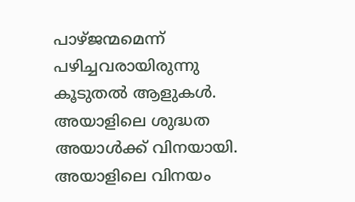പാഴ്ജന്മമെന്ന് പഴിച്ചവരായിരുന്നു കൂടുതൽ ആളുകൾ. അയാളിലെ ശുദ്ധത അയാൾക്ക് വിനയായി. അയാളിലെ വിനയം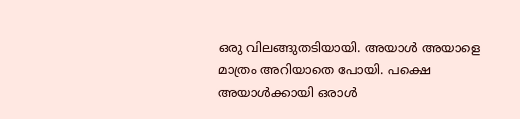ഒരു വിലങ്ങുതടിയായി. അയാൾ അയാളെ മാത്രം അറിയാതെ പോയി. പക്ഷെ  അയാൾക്കായി ഒരാൾ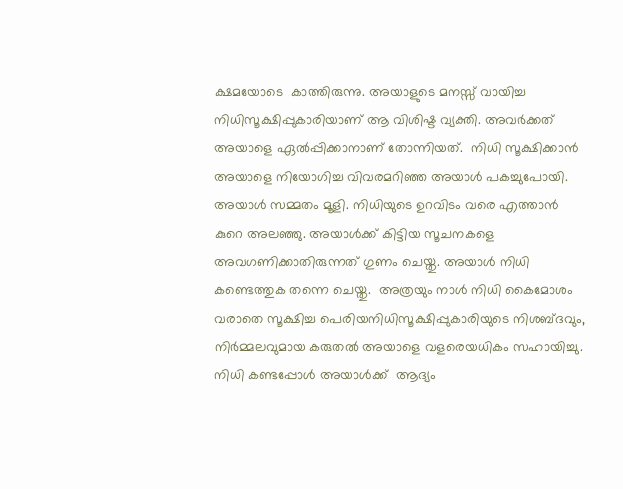ക്ഷമയോടെ  കാത്തിരുന്നു. അയാളുടെ മനസ്സ് വായിച്ച നിധിസൂക്ഷിപ്പുകാരിയാണ് ആ വിശിഷ്ട വ്യക്തി. അവർക്കത് അയാളെ ഏൽപ്പിക്കാനാണ് തോന്നിയത്.  നിധി സൂക്ഷിക്കാൻ അയാളെ നിയോഗിച്ച വിവരമറിഞ്ഞ അയാൾ പകച്ചുപോയി. അയാൾ സമ്മതം മൂളി. നിധിയുടെ ഉറവിടം വരെ എത്താൻ കുറെ അലഞ്ഞു. അയാൾക്ക് കിട്ടിയ സൂചനകളെ അവഗണിക്കാതിരുന്നത് ഗുണം ചെയ്തു. അയാൾ നിധി കണ്ടെത്തുക തന്നെ ചെയ്തു.  അത്രയും നാൾ നിധി കൈമോശം വരാതെ സൂക്ഷിച്ച പെരിയനിധിസൂക്ഷിപ്പുകാരിയുടെ നിശബ്ദവും, നിർമ്മലവുമായ കരുതൽ അയാളെ വളരെയധികം സഹായിച്ചു.  നിധി കണ്ടപ്പോൾ അയാൾക്ക്  ആദ്യം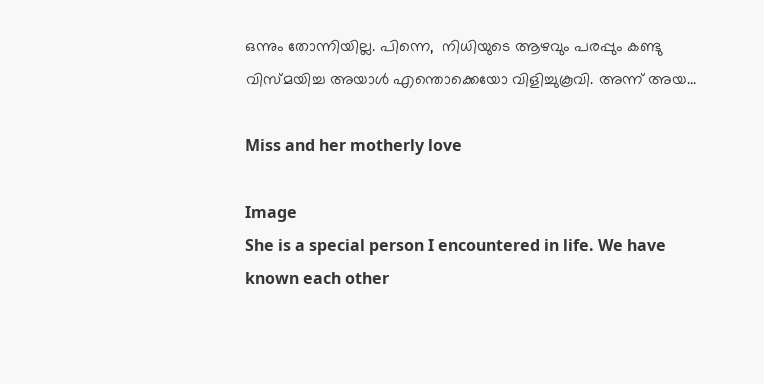ഒന്നും തോന്നിയില്ല. പിന്നെ,  നിധിയുടെ ആഴവും പരപ്പും കണ്ടു വിസ്മയിച്ച അയാൾ എന്തൊക്കെയോ വിളിച്ചുകൂവി. അന്ന് അയ...

Miss and her motherly love

Image
She is a special person I encountered in life. We have known each other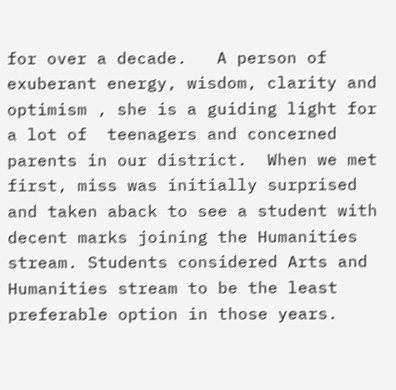for over a decade.   A person of exuberant energy, wisdom, clarity and optimism , she is a guiding light for a lot of  teenagers and concerned parents in our district.  When we met first, miss was initially surprised and taken aback to see a student with decent marks joining the Humanities stream. Students considered Arts and Humanities stream to be the least preferable option in those years.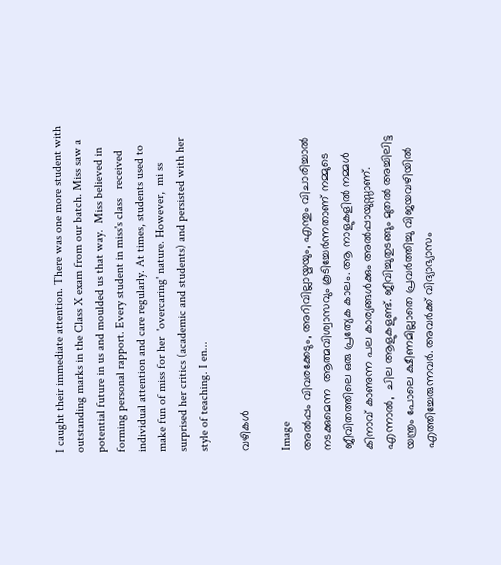I caught their immediate attention. There was one more student with outstanding marks in the Class X exam from our batch. Miss saw a potential future in us and moulded us that way.  Miss believed in forming personal rapport. Every student in miss's class   received individual attention and care regularly. At times, students used to make fun of miss for her  'overcaring' nature. However,  mi ss surprised her critics (academic and students) and persisted with her style of teaching. I en...

വഴികൾ

Image
അൽപ്പം വിവരക്കേടും, അറിവില്ലായ്മയും, എന്തും വിചാരിച്ചാൽ നടക്കുമെന്ന  ആത്മവിശ്വാസവും കൂടിച്ചേർന്നതാണ് നമ്മുടെ ജീവിതത്തിലെ ഒരു പ്രത്യേക കാലം. ആ നാളുകളിൽ നമ്മൾ കിനാവ് കാണുന്ന പല കാര്യങ്ങൾക്കും അൽപ്പായുസ്സാണ്. എന്നാൽ,  ചില ആളുകളുണ്ട്. ജീവിച്ചുതുടങ്ങും മുതൽ അച്ചിലിട്ട യന്ത്രം പോലെ ക്ഷീണമില്ലാതെ പ്രവർത്തിച്ചു വിജയവഴിയിൽ എത്തിച്ചേരുന്നവർ. അവർക്ക് വിദ്യാഭ്യാസം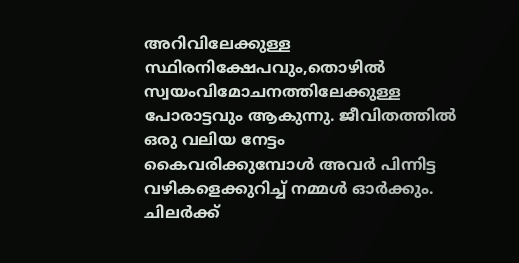അറിവിലേക്കുള്ള സ്ഥിരനിക്ഷേപവും,തൊഴിൽ സ്വയംവിമോചനത്തിലേക്കുള്ള പോരാട്ടവും ആകുന്നു. ജീവിതത്തിൽ ഒരു വലിയ നേട്ടം കൈവരിക്കുമ്പോൾ അവർ പിന്നിട്ട വഴികളെക്കുറിച്ച് നമ്മൾ ഓർക്കും. ചിലർക്ക്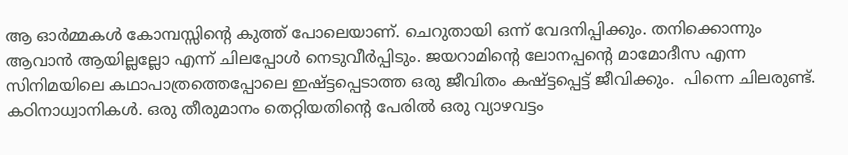ആ ഓർമ്മകൾ കോമ്പസ്സിന്റെ കുത്ത് പോലെയാണ്. ചെറുതായി ഒന്ന് വേദനിപ്പിക്കും. തനിക്കൊന്നും ആവാൻ ആയില്ലല്ലോ എന്ന് ചിലപ്പോൾ നെടുവീർപ്പിടും. ജയറാമിന്റെ ലോനപ്പന്റെ മാമോദീസ എന്ന സിനിമയിലെ കഥാപാത്രത്തെപ്പോലെ ഇഷ്ട്ടപ്പെടാത്ത ഒരു ജീവിതം കഷ്ട്ടപ്പെട്ട് ജീവിക്കും.  പിന്നെ ചിലരുണ്ട്. കഠിനാധ്വാനികൾ. ഒരു തീരുമാനം തെറ്റിയതിന്റെ പേരിൽ ഒരു വ്യാഴവട്ടം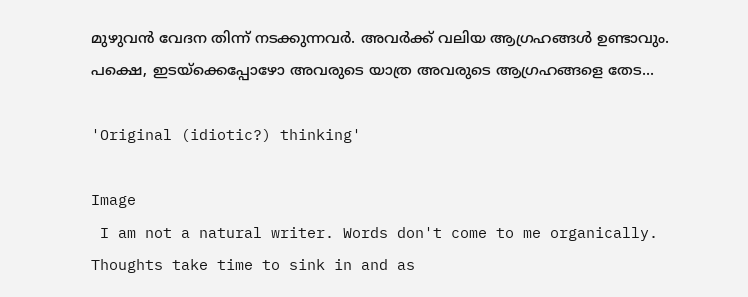മുഴുവൻ വേദന തിന്ന് നടക്കുന്നവർ. അവർക്ക് വലിയ ആഗ്രഹങ്ങൾ ഉണ്ടാവും. പക്ഷെ, ഇടയ്ക്കെപ്പോഴോ അവരുടെ യാത്ര അവരുടെ ആഗ്രഹങ്ങളെ തേട...

'Original (idiotic?) thinking'

Image
 I am not a natural writer. Words don't come to me organically. Thoughts take time to sink in and as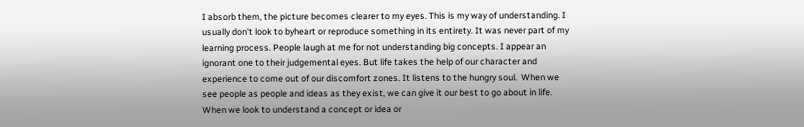I absorb them, the picture becomes clearer to my eyes. This is my way of understanding. I usually don't look to byheart or reproduce something in its entirety. It was never part of my learning process. People laugh at me for not understanding big concepts. I appear an ignorant one to their judgemental eyes. But life takes the help of our character and experience to come out of our discomfort zones. It listens to the hungry soul.  When we see people as people and ideas as they exist, we can give it our best to go about in life. When we look to understand a concept or idea or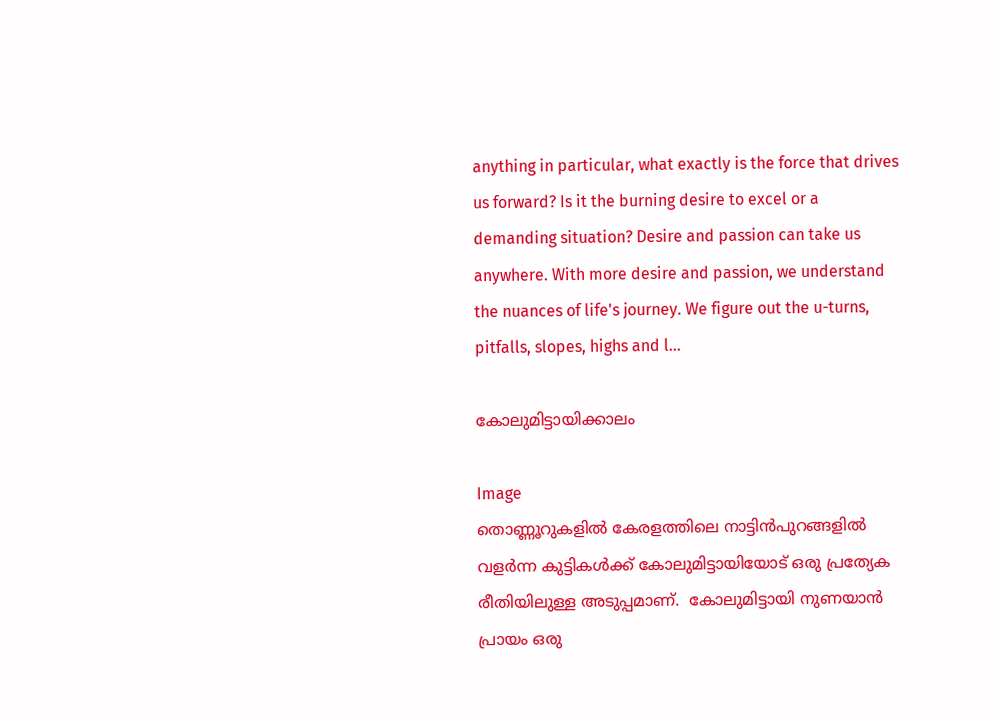anything in particular, what exactly is the force that drives us forward? Is it the burning desire to excel or a demanding situation? Desire and passion can take us anywhere. With more desire and passion, we understand the nuances of life's journey. We figure out the u-turns, pitfalls, slopes, highs and l...

കോലുമിട്ടായിക്കാലം

Image
തൊണ്ണൂറുകളിൽ കേരളത്തിലെ നാട്ടിൻപുറങ്ങളിൽ വളർന്ന കുട്ടികൾക്ക് കോലുമിട്ടായിയോട് ഒരു പ്രത്യേക രീതിയിലുള്ള അടുപ്പമാണ്.  കോലുമിട്ടായി നുണയാൻ പ്രായം ഒരു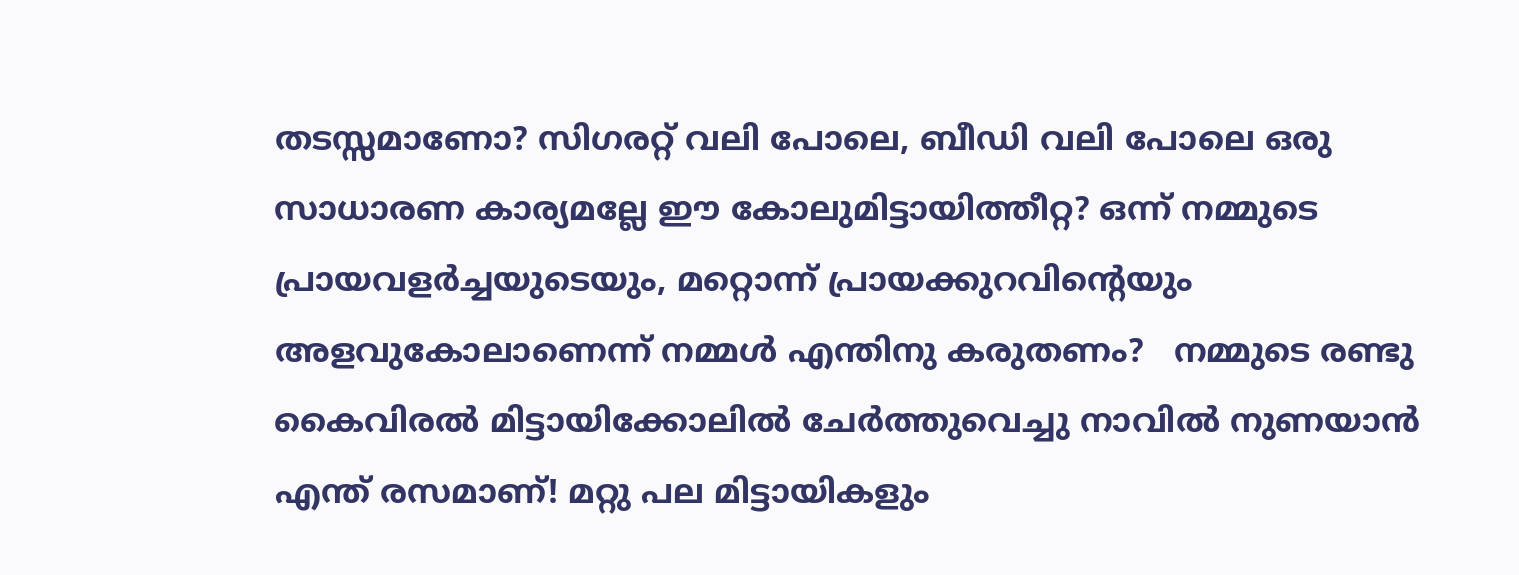തടസ്സമാണോ? സിഗരറ്റ് വലി പോലെ, ബീഡി വലി പോലെ ഒരു സാധാരണ കാര്യമല്ലേ ഈ കോലുമിട്ടായിത്തീറ്റ? ഒന്ന് നമ്മുടെ പ്രായവളർച്ചയുടെയും, മറ്റൊന്ന് പ്രായക്കുറവിന്റെയും അളവുകോലാണെന്ന് നമ്മൾ എന്തിനു കരുതണം?   നമ്മുടെ രണ്ടു കൈവിരൽ മിട്ടായിക്കോലിൽ ചേർത്തുവെച്ചു നാവിൽ നുണയാൻ എന്ത് രസമാണ്! മറ്റു പല മിട്ടായികളും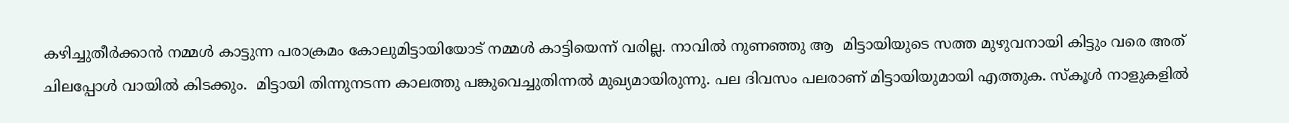കഴിച്ചുതീർക്കാൻ നമ്മൾ കാട്ടുന്ന പരാക്രമം കോലുമിട്ടായിയോട് നമ്മൾ കാട്ടിയെന്ന് വരില്ല. നാവിൽ നുണഞ്ഞു ആ  മിട്ടായിയുടെ സത്ത മുഴുവനായി കിട്ടും വരെ അത് ചിലപ്പോൾ വായിൽ കിടക്കും.  മിട്ടായി തിന്നുനടന്ന കാലത്തു പങ്കുവെച്ചുതിന്നൽ മുഖ്യമായിരുന്നു. പല ദിവസം പലരാണ് മിട്ടായിയുമായി എത്തുക. സ്‌കൂൾ നാളുകളിൽ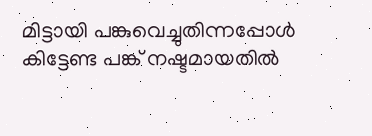മിട്ടായി പങ്കുവെച്ചുതിന്നപ്പോൾ കിട്ടേണ്ട പങ്ക് നഷ്ടമായതിൽ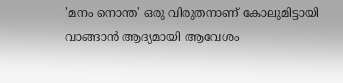'മനം നൊന്ത' ഒരു വിരുതനാണ് കോലുമിട്ടായി വാങ്ങാൻ ആദ്യമായി ആവേശം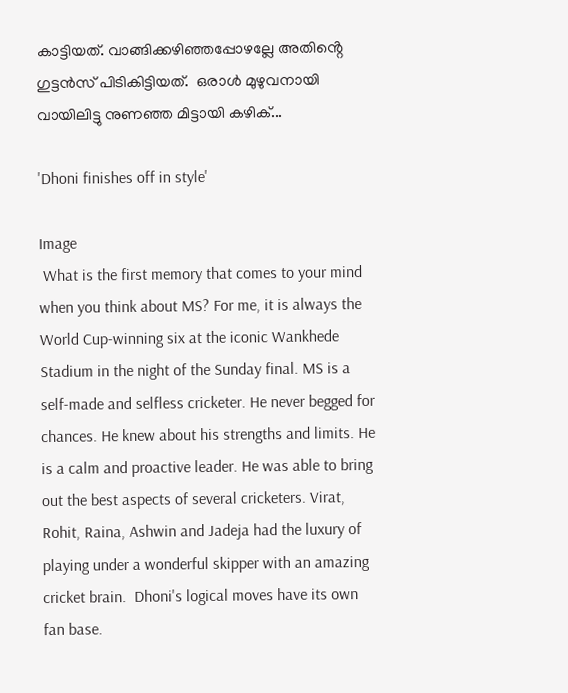കാട്ടിയത്. വാങ്ങിക്കഴിഞ്ഞപ്പോഴല്ലേ അതിൻ്റെ  ഗുട്ടൻസ് പിടികിട്ടിയത്.  ഒരാൾ മുഴുവനായി വായിലിട്ടു നുണഞ്ഞ മിട്ടായി കഴിക്...

'Dhoni finishes off in style'

Image
 What is the first memory that comes to your mind when you think about MS? For me, it is always the World Cup-winning six at the iconic Wankhede Stadium in the night of the Sunday final. MS is a self-made and selfless cricketer. He never begged for chances. He knew about his strengths and limits. He is a calm and proactive leader. He was able to bring out the best aspects of several cricketers. Virat, Rohit, Raina, Ashwin and Jadeja had the luxury of playing under a wonderful skipper with an amazing cricket brain.  Dhoni's logical moves have its own fan base.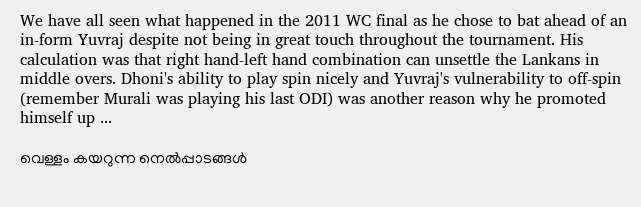We have all seen what happened in the 2011 WC final as he chose to bat ahead of an in-form Yuvraj despite not being in great touch throughout the tournament. His calculation was that right hand-left hand combination can unsettle the Lankans in middle overs. Dhoni's ability to play spin nicely and Yuvraj's vulnerability to off-spin (remember Murali was playing his last ODI) was another reason why he promoted himself up ...

വെള്ളം കയറുന്ന നെൽപ്പാടങ്ങൾ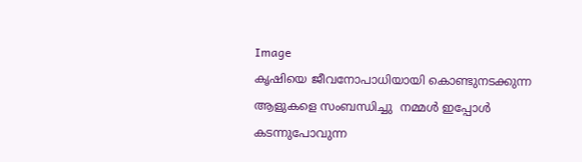Image
കൃഷിയെ ജീവനോപാധിയായി കൊണ്ടുനടക്കുന്ന ആളുകളെ സംബന്ധിച്ചു  നമ്മൾ ഇപ്പോൾ കടന്നുപോവുന്ന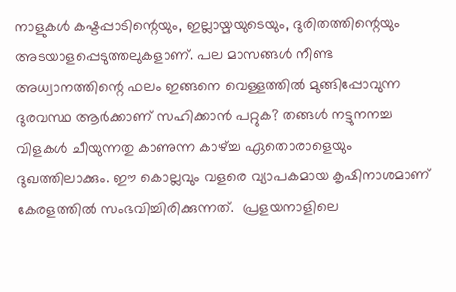നാളുകൾ കഷ്ടപ്പാടിന്റെയും, ഇല്ലായ്മയുടെയും, ദുരിതത്തിന്റെയും അടയാളപ്പെടുത്തലുകളാണ്. പല മാസങ്ങൾ നീണ്ട അധ്വാനത്തിന്റെ ഫലം ഇങ്ങനെ വെള്ളത്തിൽ മുങ്ങിപ്പോവുന്ന  ദുരവസ്ഥ ആർക്കാണ് സഹിക്കാൻ പറ്റുക? തങ്ങൾ നട്ടുനനച്ച വിളകൾ ചീയുന്നതു കാണുന്ന കാഴ്ച്ച ഏതൊരാളെയും ദുഖത്തിലാക്കും. ഈ കൊല്ലവും വളരെ വ്യാപകമായ കൃഷിനാശമാണ് കേരളത്തിൽ സംഭവിച്ചിരിക്കുന്നത്.  പ്രളയനാളിലെ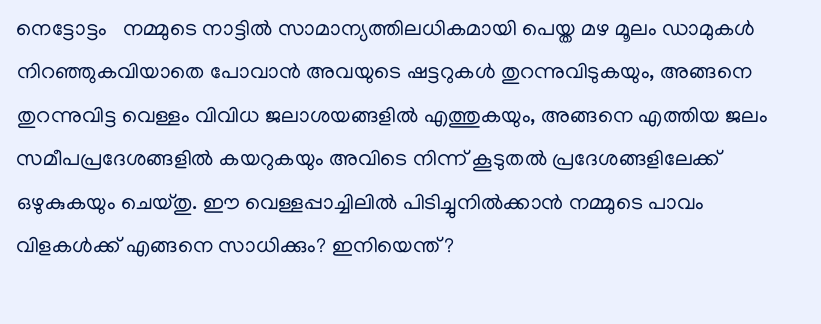നെട്ടോട്ടം   നമ്മുടെ നാട്ടിൽ സാമാന്യത്തിലധികമായി പെയ്ത മഴ മൂലം ഡാമുകൾ നിറഞ്ഞുകവിയാതെ പോവാൻ അവയുടെ ഷട്ടറുകൾ തുറന്നുവിടുകയും, അങ്ങനെ തുറന്നുവിട്ട വെള്ളം വിവിധ ജലാശയങ്ങളിൽ എത്തുകയും, അങ്ങനെ എത്തിയ ജലം സമീപപ്രദേശങ്ങളിൽ കയറുകയും അവിടെ നിന്ന് കൂടുതൽ പ്രദേശങ്ങളിലേക്ക് ഒഴുകുകയും ചെയ്‌തു. ഈ വെള്ളപ്പാച്ചിലിൽ പിടിച്ചുനിൽക്കാൻ നമ്മുടെ പാവം വിളകൾക്ക് എങ്ങനെ സാധിക്കും? ഇനിയെന്ത്?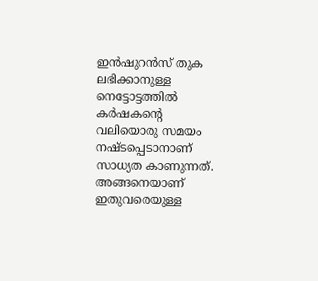ഇൻഷുറൻസ് തുക ലഭിക്കാനുള്ള നെട്ടോട്ടത്തിൽ  കർഷകന്റെ  വലിയൊരു സമയം നഷ്ടപ്പെടാനാണ് സാധ്യത കാണുന്നത്. അങ്ങനെയാണ് ഇതുവരെയുള്ള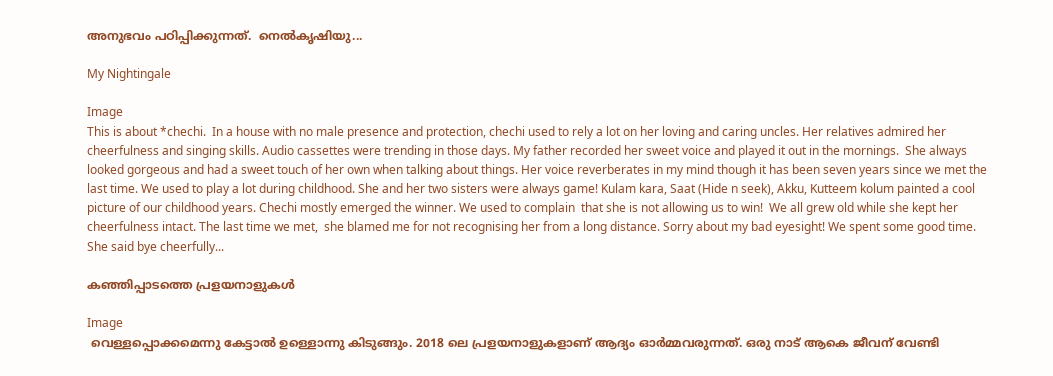അനുഭവം പഠിപ്പിക്കുന്നത്.  നെൽകൃഷിയു...

My Nightingale

Image
This is about *chechi.  In a house with no male presence and protection, chechi used to rely a lot on her loving and caring uncles. Her relatives admired her cheerfulness and singing skills. Audio cassettes were trending in those days. My father recorded her sweet voice and played it out in the mornings.  She always looked gorgeous and had a sweet touch of her own when talking about things. Her voice reverberates in my mind though it has been seven years since we met the last time. We used to play a lot during childhood. She and her two sisters were always game! Kulam kara, Saat (Hide n seek), Akku, Kutteem kolum painted a cool picture of our childhood years. Chechi mostly emerged the winner. We used to complain  that she is not allowing us to win!  We all grew old while she kept her cheerfulness intact. The last time we met,  she blamed me for not recognising her from a long distance. Sorry about my bad eyesight! We spent some good time. She said bye cheerfully...

കഞ്ഞിപ്പാടത്തെ പ്രളയനാളുകൾ

Image
 വെള്ളപ്പൊക്കമെന്നു കേട്ടാൽ ഉള്ളൊന്നു കിടുങ്ങും. 2018 ലെ പ്രളയനാളുകളാണ് ആദ്യം ഓർമ്മവരുന്നത്. ഒരു നാട് ആകെ ജീവന് വേണ്ടി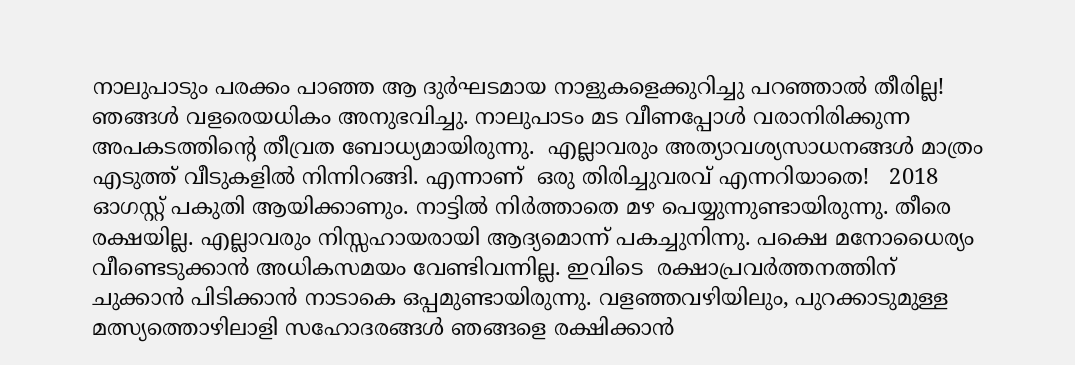നാലുപാടും പരക്കം പാഞ്ഞ ആ ദുർഘടമായ നാളുകളെക്കുറിച്ചു പറഞ്ഞാൽ തീരില്ല! ഞങ്ങൾ വളരെയധികം അനുഭവിച്ചു. നാലുപാടം മട വീണപ്പോൾ വരാനിരിക്കുന്ന അപകടത്തിന്റെ തീവ്രത ബോധ്യമായിരുന്നു.  എല്ലാവരും അത്യാവശ്യസാധനങ്ങൾ മാത്രം എടുത്ത് വീടുകളിൽ നിന്നിറങ്ങി. എന്നാണ്  ഒരു തിരിച്ചുവരവ് എന്നറിയാതെ!   2018 ഓഗസ്റ്റ് പകുതി ആയിക്കാണും. നാട്ടിൽ നിർത്താതെ മഴ പെയ്യുന്നുണ്ടായിരുന്നു. തീരെ രക്ഷയില്ല. എല്ലാവരും നിസ്സഹായരായി ആദ്യമൊന്ന് പകച്ചുനിന്നു. പക്ഷെ മനോധൈര്യം വീണ്ടെടുക്കാൻ അധികസമയം വേണ്ടിവന്നില്ല. ഇവിടെ  രക്ഷാപ്രവർത്തനത്തിന് ചുക്കാൻ പിടിക്കാൻ നാടാകെ ഒപ്പമുണ്ടായിരുന്നു. വളഞ്ഞവഴിയിലും, പുറക്കാടുമുള്ള മത്സ്യത്തൊഴിലാളി സഹോദരങ്ങൾ ഞങ്ങളെ രക്ഷിക്കാൻ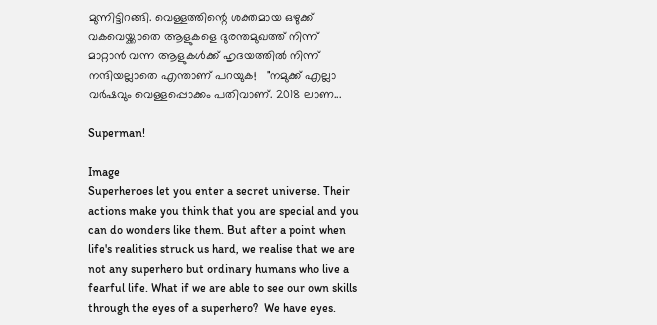മുന്നിട്ടിറങ്ങി. വെള്ളത്തിന്റെ ശക്തമായ ഒഴുക്ക് വകവെയ്ക്കാതെ ആളുകളെ ദുരന്തമുഖത്ത്‌ നിന്ന് മാറ്റാൻ വന്ന ആളുകൾക്ക് ഹൃദയത്തിൽ നിന്ന് നന്ദിയല്ലാതെ എന്താണ് പറയുക!   "നമുക്ക് എല്ലാ വർഷവും വെള്ളപ്പൊക്കം പതിവാണ്. 2018 ലാണ...

Superman!

Image
Superheroes let you enter a secret universe. Their actions make you think that you are special and you can do wonders like them. But after a point when life's realities struck us hard, we realise that we are not any superhero but ordinary humans who live a fearful life. What if we are able to see our own skills through the eyes of a superhero?  We have eyes.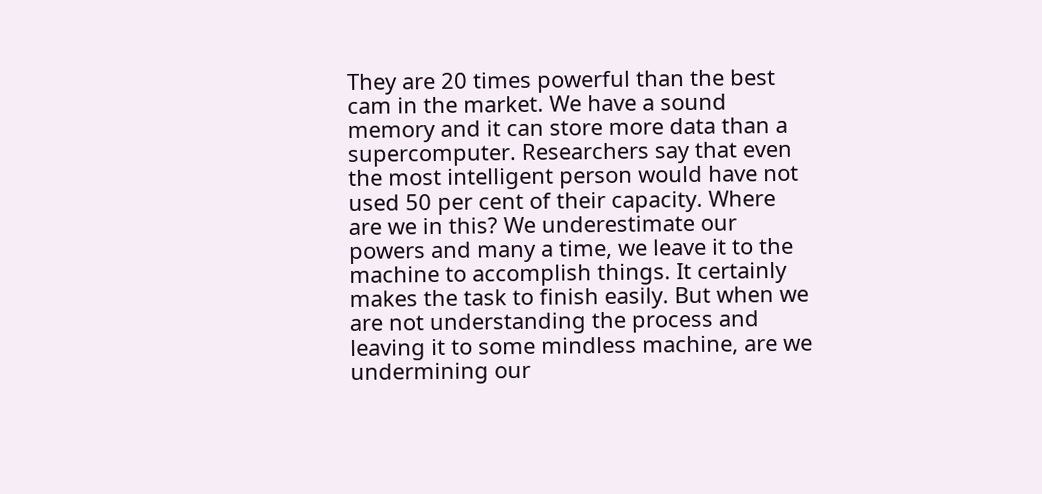They are 20 times powerful than the best cam in the market. We have a sound memory and it can store more data than a supercomputer. Researchers say that even the most intelligent person would have not used 50 per cent of their capacity. Where are we in this? We underestimate our powers and many a time, we leave it to the machine to accomplish things. It certainly makes the task to finish easily. But when we are not understanding the process and leaving it to some mindless machine, are we undermining our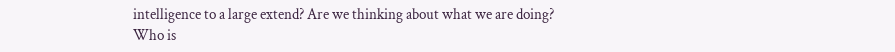intelligence to a large extend? Are we thinking about what we are doing? Who is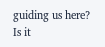guiding us here? Is it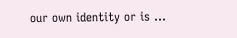our own identity or is ...